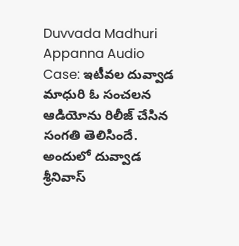Duvvada Madhuri Appanna Audio Case: ఇటీవల దువ్వాడ మాధురి ఓ సంచలన ఆడియోను రిలీజ్ చేసిన సంగతి తెలిసిందే. అందులో దువ్వాడ శ్రీనివాస్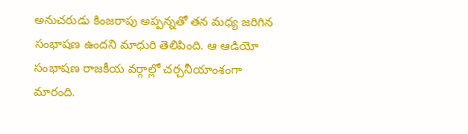అనుచరుడు కింజరాపు అప్పన్నతో తన మధ్య జరిగిన సంభాషణ ఉందని మాధురి తెలిపింది. ఆ ఆడియో సంభాషణ రాజకీయ వర్గాల్లో చర్చనీయాంశంగా మారంది.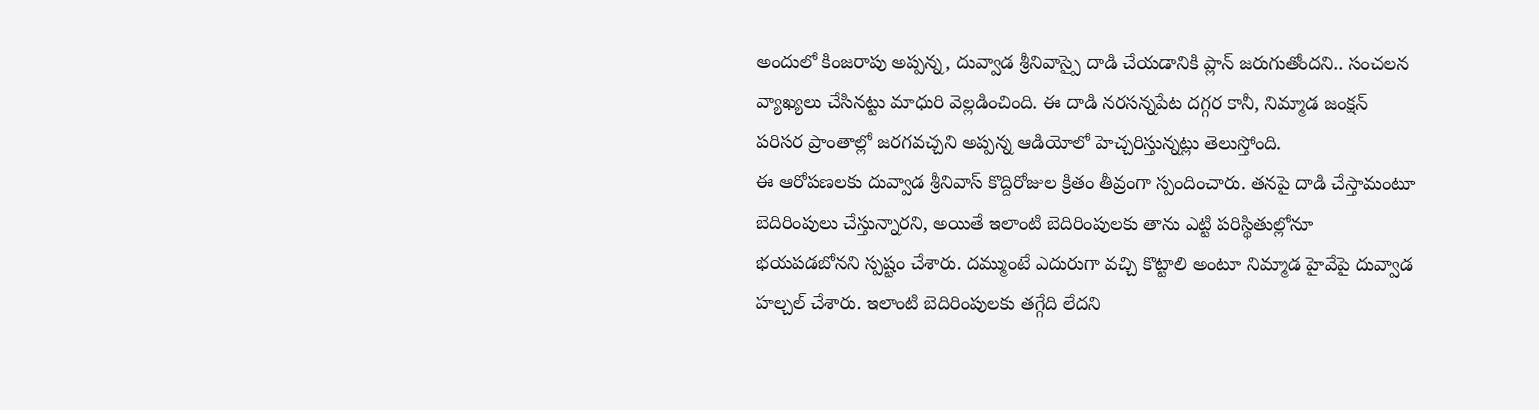అందులో కింజరాపు అప్పన్న, దువ్వాడ శ్రీనివాస్పై దాడి చేయడానికి ప్లాన్ జరుగుతోందని.. సంచలన వ్యాఖ్యలు చేసినట్టు మాధురి వెల్లడించింది. ఈ దాడి నరసన్నపేట దగ్గర కానీ, నిమ్మాడ జంక్షన్ పరిసర ప్రాంతాల్లో జరగవచ్చని అప్పన్న ఆడియోలో హెచ్చరిస్తున్నట్లు తెలుస్తోంది.
ఈ ఆరోపణలకు దువ్వాడ శ్రీనివాస్ కొద్దిరోజుల క్రితం తీవ్రంగా స్పందించారు. తనపై దాడి చేస్తామంటూ బెదిరింపులు చేస్తున్నారని, అయితే ఇలాంటి బెదిరింపులకు తాను ఎట్టి పరిస్థితుల్లోనూ భయపడబోనని స్పష్టం చేశారు. దమ్ముంటే ఎదురుగా వచ్చి కొట్టాలి అంటూ నిమ్మాడ హైవేపై దువ్వాడ హల్చల్ చేశారు. ఇలాంటి బెదిరింపులకు తగ్గేది లేదని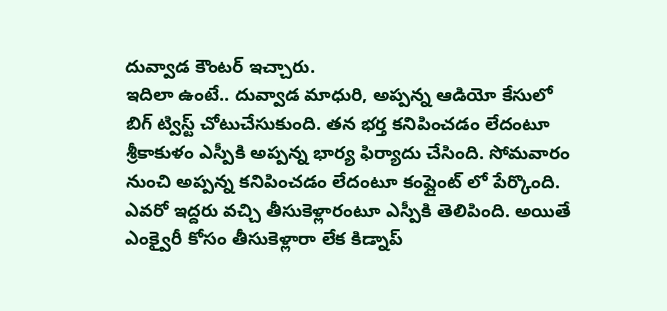దువ్వాడ కౌంటర్ ఇచ్చారు.
ఇదిలా ఉంటే.. దువ్వాడ మాధురి, అప్పన్న ఆడియో కేసులో బిగ్ ట్విస్ట్ చోటుచేసుకుంది. తన భర్త కనిపించడం లేదంటూ శ్రీకాకుళం ఎస్పీకి అప్పన్న భార్య ఫిర్యాదు చేసింది. సోమవారం నుంచి అప్పన్న కనిపించడం లేదంటూ కంప్లైంట్ లో పేర్కొంది. ఎవరో ఇద్దరు వచ్చి తీసుకెళ్లారంటూ ఎస్పీకి తెలిపింది. అయితే ఎంక్వైరీ కోసం తీసుకెళ్లారా లేక కిడ్నాప్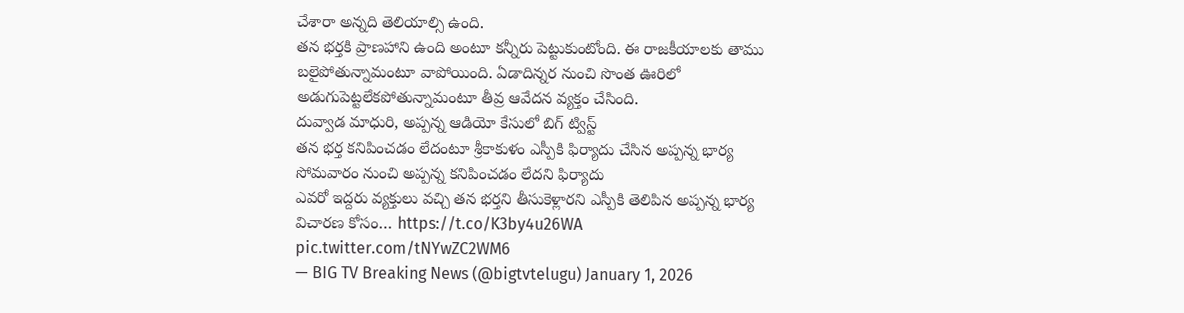చేశారా అన్నది తెలియాల్సి ఉంది.
తన భర్తకి ప్రాణహాని ఉంది అంటూ కన్నీరు పెట్టుకుంటోంది. ఈ రాజకీయాలకు తాము బలైపోతున్నామంటూ వాపోయింది. ఏడాదిన్నర నుంచి సొంత ఊరిలో అడుగుపెట్టలేకపోతున్నామంటూ తీవ్ర ఆవేదన వ్యక్తం చేసింది.
దువ్వాడ మాధురి, అప్పన్న ఆడియో కేసులో బిగ్ ట్విస్ట్
తన భర్త కనిపించడం లేదంటూ శ్రీకాకుళం ఎస్పీకి ఫిర్యాదు చేసిన అప్పన్న భార్య
సోమవారం నుంచి అప్పన్న కనిపించడం లేదని ఫిర్యాదు
ఎవరో ఇద్దరు వ్యక్తులు వచ్చి తన భర్తని తీసుకెళ్లారని ఎస్పీకి తెలిపిన అప్పన్న భార్య
విచారణ కోసం… https://t.co/K3by4u26WA pic.twitter.com/tNYwZC2WM6
— BIG TV Breaking News (@bigtvtelugu) January 1, 2026